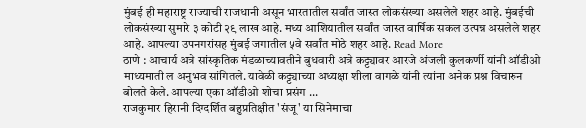मुंबई ही महाराष्ट्र राज्याची राजधानी असून भारतातील सर्वांत जास्त लोकसंख्या असलेले शहर आहे. मुंबईची लोकसंख्या सुमारे ३ कोटी २९ लाख आहे. मध्य आशियातील सर्वांत जास्त वार्षिक सकल उत्पन्न असलेले शहर आहे. आपल्या उपनगरांसह मुंबई जगातील ५वे सर्वांत मोठे शहर आहे. Read More
ठाणे : आचार्य अत्रे सांस्कृतिक मंडळाच्यावतीने बुधवारी अत्रे कट्ट्यावर आरजे अंजली कुलकर्णी यांनी ऑडीओ माध्यमाती ल अनुभव सांगितले. यावेळी कट्ट्याच्या अध्यक्षा शीला वागळे यांनी त्यांना अनेक प्रश्न विचारुन बोलते केले. आपल्या एका ऑडीओ शोचा प्रसंग ...
राजकुमार हिरानी दिग्दर्शित बहुप्रतिक्षीत 'संजू' या सिनेमाचा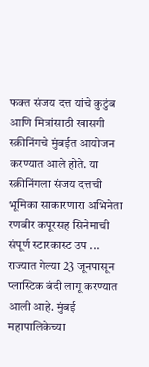फक्त संजय दत्त यांचे कुटुंब आणि मित्रांसाठी खासगी स्क्रीनिंगचे मुंबईत आयोजन करण्यात आले होते. या स्क्रीनिंगला संजय दत्तची भूमिका साकारणारा अभिनेता रणबीर कपूरसह सिनेमाची संपूर्ण स्टारकास्ट उप ...
राज्यात गेल्या 23 जूनपासून प्लास्टिक बंदी लागू करण्यात आली आहे. मुंबई महापालिकेच्या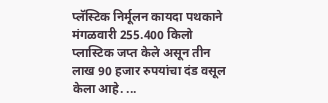प्लॅस्टिक निर्मूलन कायदा पथकाने मंगळवारी 255.400 किलो प्लास्टिक जप्त केले असून तीन लाख 90 हजार रुपयांचा दंड वसूल केला आहे. ...